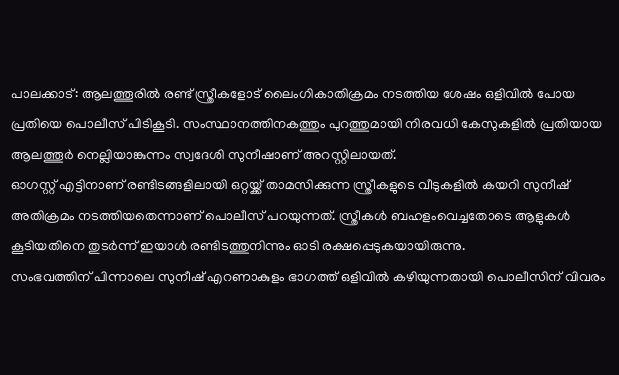പാലക്കാട്: ആലത്തൂരിൽ രണ്ട് സ്ത്രീകളോട് ലൈംഗികാതിക്രമം നടത്തിയ ശേഷം ഒളിവിൽ പോയ പ്രതിയെ പൊലീസ് പിടികൂടി. സംസ്ഥാനത്തിനകത്തും പുറത്തുമായി നിരവധി കേസുകളിൽ പ്രതിയായ ആലത്തൂർ നെല്ലിയാങ്കുന്നം സ്വദേശി സുനീഷാണ് അറസ്റ്റിലായത്.
ഓഗസ്റ്റ് എട്ടിനാണ് രണ്ടിടങ്ങളിലായി ഒറ്റയ്ക്ക് താമസിക്കുന്ന സ്ത്രീകളുടെ വീടുകളിൽ കയറി സുനീഷ് അതിക്രമം നടത്തിയതെന്നാണ് പൊലീസ് പറയുന്നത്. സ്ത്രീകൾ ബഹളംവെച്ചതോടെ ആളുകൾ കൂടിയതിനെ തുടർന്ന് ഇയാൾ രണ്ടിടത്തുനിന്നും ഓടി രക്ഷപ്പെടുകയായിരുന്നു.
സംഭവത്തിന് പിന്നാലെ സുനീഷ് എറണാകുളം ഭാഗത്ത് ഒളിവിൽ കഴിയുന്നതായി പൊലീസിന് വിവരം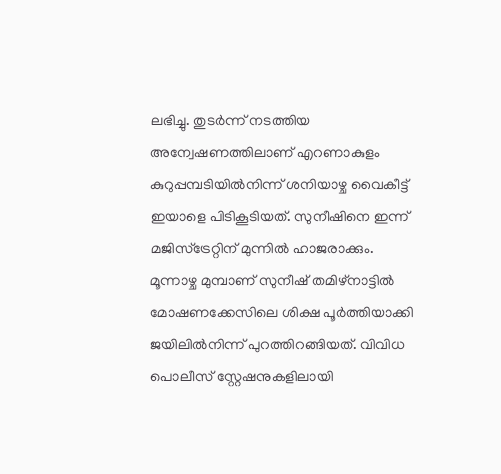ലഭിച്ചു. തുടർന്ന് നടത്തിയ അന്വേഷണത്തിലാണ് എറണാകുളം കുറുപ്പമ്പടിയിൽനിന്ന് ശനിയാഴ്ച വൈകീട്ട് ഇയാളെ പിടികൂടിയത്. സുനീഷിനെ ഇന്ന് മജിസ്ട്രേറ്റിന് മുന്നിൽ ഹാജരാക്കും.
മൂന്നാഴ്ച മുമ്പാണ് സുനീഷ് തമിഴ്നാട്ടിൽ മോഷണക്കേസിലെ ശിക്ഷ പൂർത്തിയാക്കി ജയിലിൽനിന്ന് പുറത്തിറങ്ങിയത്. വിവിധ പൊലീസ് സ്റ്റേഷനുകളിലായി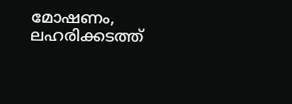മോഷണം, ലഹരിക്കടത്ത്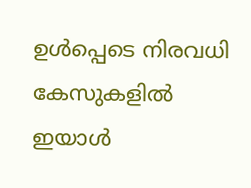ഉൾപ്പെടെ നിരവധി കേസുകളിൽ ഇയാൾ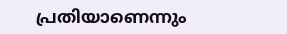പ്രതിയാണെന്നും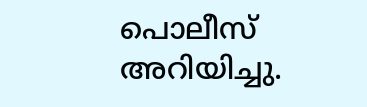പൊലീസ് അറിയിച്ചു.